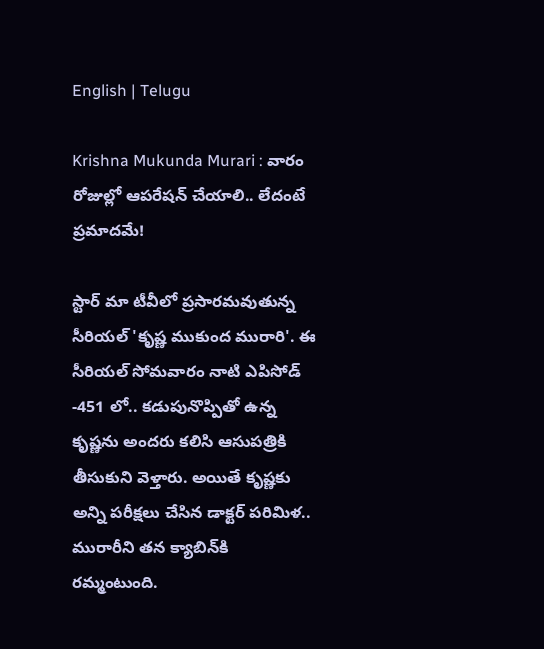English | Telugu

Krishna Mukunda Murari : వారం రోజుల్లో ఆపరేషన్ చేయాలి.. లేదంటే ప్రమాదమే!

స్టార్ మా టీవీలో ప్రసారమవుతున్న సీరియల్ 'కృష్ణ ముకుంద మురారి'. ఈ సీరియల్ సోమవారం నాటి ఎపిసోడ్ -451 లో.. కడుపునొప్పితో ఉన్న కృష్ణను అందరు కలిసి ఆసుపత్రికి తీసుకుని వెళ్తారు. అయితే కృష్ణకు అన్ని పరీక్షలు చేసిన డాక్టర్ పరిమిళ.. మురారీని తన క్యాబిన్‌కి రమ్మంటుంది.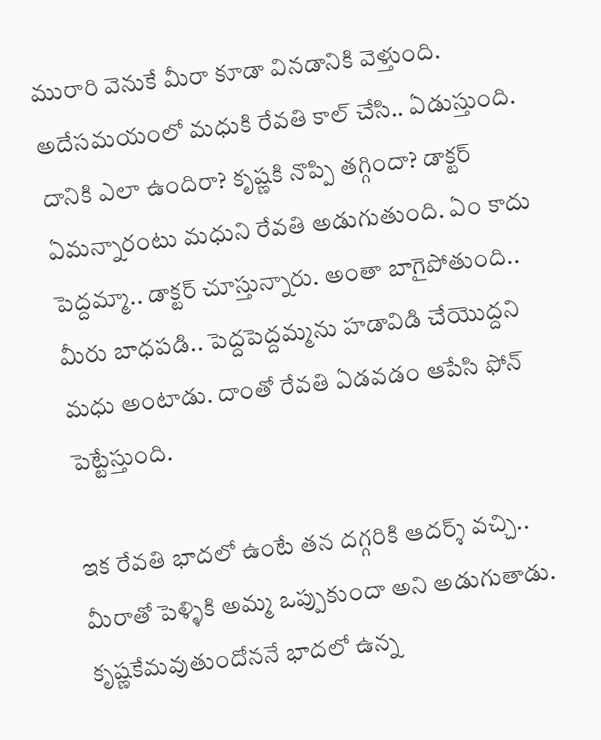మురారి వెనుకే మీరా కూడా వినడానికి వెళ్తుంది. అదేసమయంలో మధుకి రేవతి కాల్ చేసి.. ఏడుస్తుంది. దానికి ఎలా ఉందిరా? కృష్ణకి నొప్పి తగ్గిందా? డాక్టర్ ఏమన్నారంటు మధుని రేవతి అడుగుతుంది. ఏం కాదు పెద్దమ్మా.. డాక్టర్ చూస్తున్నారు. అంతా బాగైపోతుంది.. మీరు బాధపడి.. పెద్దపెద్దమ్మను హడావిడి చేయొద్దని మధు అంటాడు‌. దాంతో రేవతి ఏడవడం ఆపేసి ఫోన్ పెట్టేస్తుంది.

ఇక రేవతి భాదలో ఉంటే తన దగ్గరికి ఆదర్శ్ వచ్చి.. మీరాతో పెళ్ళికి అమ్మ ఒప్పుకుందా అని అడుగుతాడు. కృష్ణకేమవుతుందోననే భాదలో ఉన్న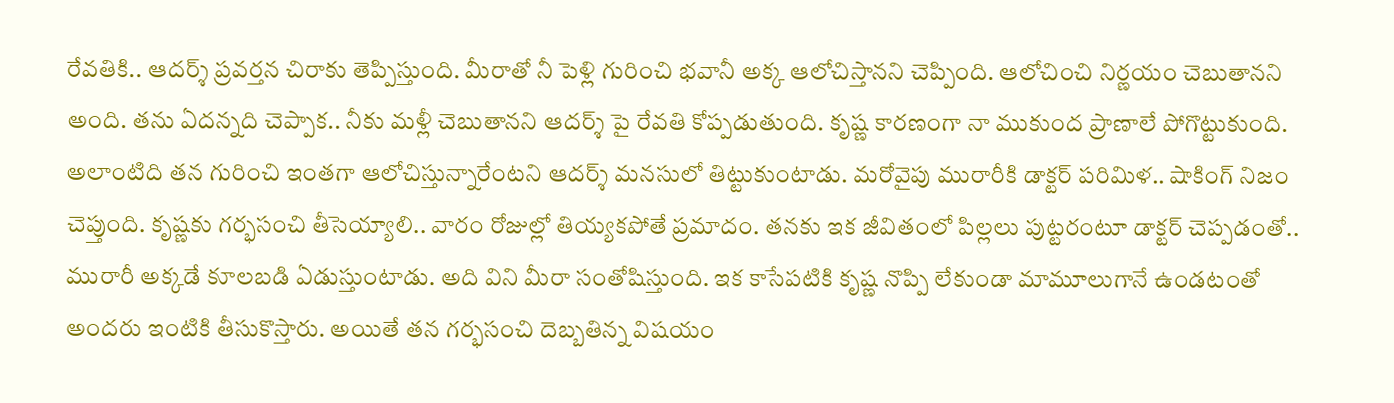రేవతికి.. ఆదర్శ్ ప్రవర్తన చిరాకు తెప్పిస్తుంది. మీరాతో నీ పెళ్లి గురించి భవానీ అక్క ఆలోచిస్తానని చెప్పింది. ఆలోచించి నిర్ణయం చెబుతానని అంది. తను ఏదన్నది చెప్పాక.. నీకు మళ్లీ చెబుతానని ఆదర్శ్ పై రేవతి కోప్పడుతుంది. కృష్ణ కారణంగా నా ముకుంద ప్రాణాలే పోగొట్టుకుంది. అలాంటిది తన గురించి ఇంతగా ఆలోచిస్తున్నారేంటని ఆదర్శ్ మనసులో తిట్టుకుంటాడు. మరోవైపు మురారీకి డాక్టర్ పరిమిళ.. షాకింగ్ నిజం చెప్తుంది. కృష్ణకు గర్భసంచి తీసెయ్యాలి.. వారం రోజుల్లో తియ్యకపోతే ప్రమాదం. తనకు ఇక జీవితంలో పిల్లలు పుట్టరంటూ డాక్టర్ చెప్పడంతో.. మురారీ అక్కడే కూలబడి ఏడుస్తుంటాడు. అది విని మీరా సంతోషిస్తుంది. ఇక కాసేపటికి కృష్ణ నొప్పి లేకుండా మామూలుగానే ఉండటంతో అందరు ఇంటికి తీసుకొస్తారు. అయితే తన గర్భసంచి దెబ్బతిన్న విషయం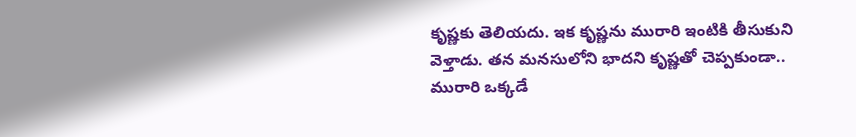కృష్ణకు తెలియదు. ఇక కృష్ణను మురారి ఇంటికి తీసుకుని వెళ్తాడు. తన మనసులోని భాదని కృష్ణతో చెప్పకుండా.. మురారి ఒక్కడే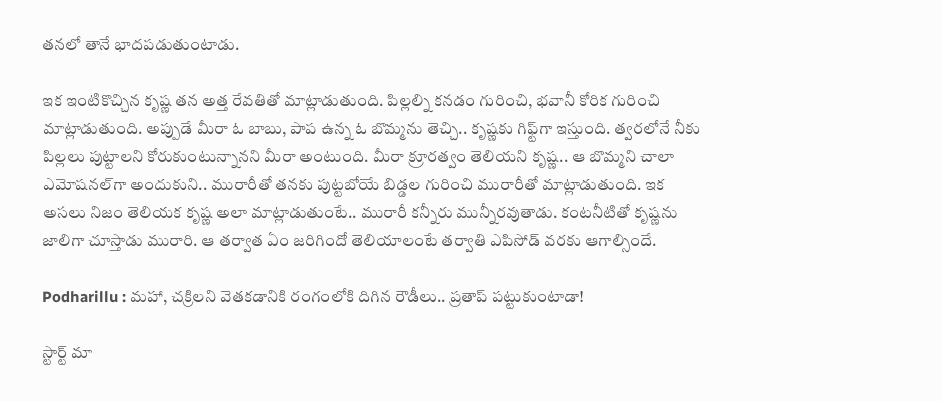తనలో తానే భాదపడుతుంటాడు.

ఇక ఇంటికొచ్చిన కృష్ణ తన అత్త రేవతితో మాట్లాడుతుంది. పిల్లల్ని కనడం గురించి, భవానీ కోరిక గురించి మాట్లాడుతుంది. అప్పుడే మీరా ఓ బాబు, పాప ఉన్న ఓ బొమ్మను తెచ్చి.. కృష్ణకు గిఫ్ట్‌గా ఇస్తుంది. త్వరలోనే నీకు పిల్లలు పుట్టాలని కోరుకుంటున్నానని మీరా అంటుంది. మీరా క్రూరత్వం తెలియని కృష్ణ.. ఆ బొమ్మని చాలా ఎమోషనల్‌గా అందుకుని.. మురారీతో తనకు పుట్టబోయే బిడ్డల గురించి మురారీతో మాట్లాడుతుంది. ఇక అసలు నిజం తెలియక కృష్ణ అలా మాట్లాడుతుంటే.. మురారీ కన్నీరు మున్నీరవుతాడు. కంటనీటితో కృష్ణను జాలిగా చూస్తాడు మురారి. ఆ తర్వాత ఏం జరిగిందో తెలియాలంటే తర్వాతి ఎపిసోడ్ వరకు ఆగాల్సిందే.

Podharillu : మహా, చక్రిలని వెతకడానికి రంగంలోకి దిగిన రౌడీలు.. ప్రతాప్ పట్టుకుంటాడా!

స్టార్ట్ మా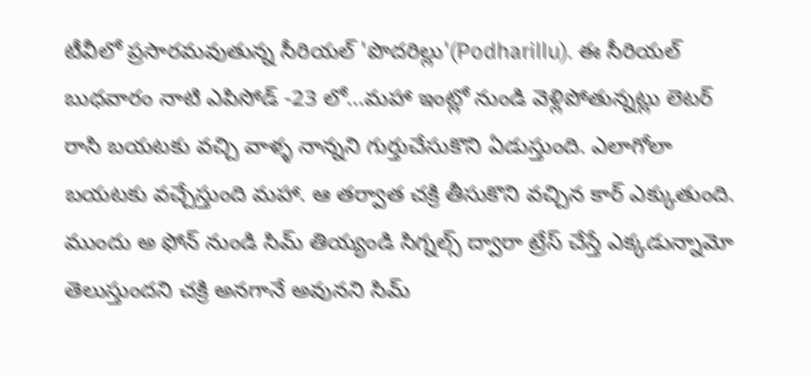టీవీలో ప్రసారమవుతున్న సీరియల్ 'పొదరిల్లు'(Podharillu). ఈ సీరియల్ బుధవారం నాటి ఎపిసోడ్ -23 లో...మహా ఇంట్లో నుండి వెళ్లిపోతున్నట్లు లెటర్ రాసి బయటకు వచ్చి వాళ్ళ నాన్నని గుర్తుచేసుకొని ఏడుస్తుంది. ఎలాగోలా బయటకు వచ్చేస్తుంది మహా. ఆ తర్వాత చక్రి తీసుకొని వచ్చిన కార్ ఎక్కుతుంది. ముందు అ ఫోన్ నుండి సిమ్ తియ్యండి సిగ్నల్స్ ద్వారా ట్రేస్ చేస్తే ఎక్కడున్నామో తెలుస్తుందని చక్రి అనగానే అవునని సిమ్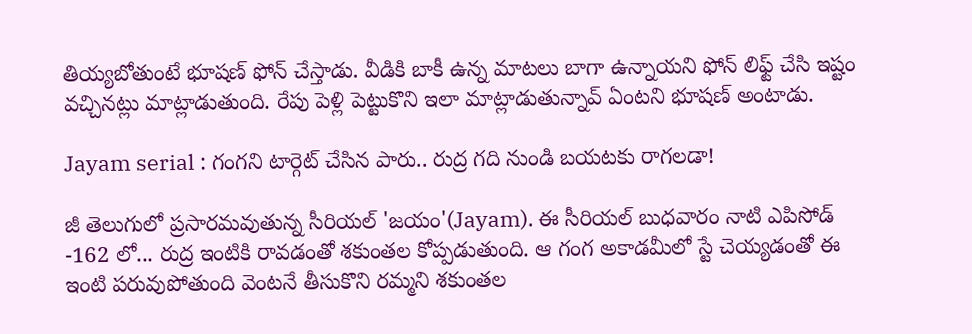తియ్యబోతుంటే భూషణ్ ఫోన్ చేస్తాడు. వీడికి బాకీ ఉన్న మాటలు బాగా ఉన్నాయని ఫోన్ లిఫ్ట్ చేసి ఇష్టం వచ్చినట్లు మాట్లాడుతుంది. రేపు పెళ్లి పెట్టుకొని ఇలా మాట్లాడుతున్నావ్ ఏంటని భూషణ్ అంటాడు.

Jayam serial : గంగని టార్గెట్ చేసిన పారు.. రుద్ర గది నుండి బయటకు రాగలడా!

జీ తెలుగులో ప్రసారమవుతున్న సీరియల్ 'జయం'(Jayam). ఈ సీరియల్ బుధవారం నాటి ఎపిసోడ్ -162 లో... రుద్ర ఇంటికి రావడంతో శకుంతల కోప్పడుతుంది. ఆ గంగ అకాడమీలో స్టే చెయ్యడంతో ఈ ఇంటి పరువుపోతుంది వెంటనే తీసుకొని రమ్మని శకుంతల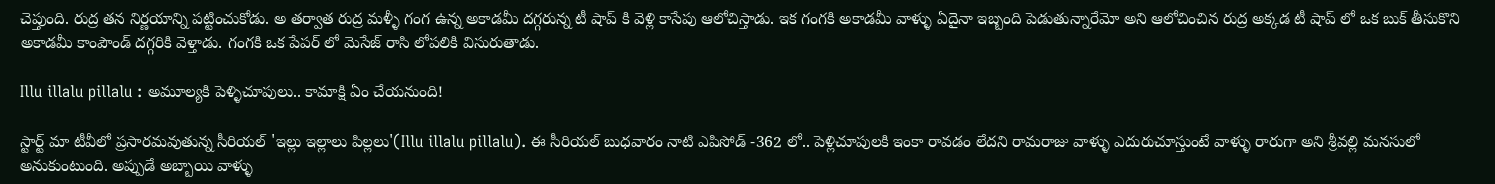చెప్తుంది. రుద్ర తన నిర్ణయాన్ని పట్టించుకోడు. అ తర్వాత రుద్ర మళ్ళీ గంగ ఉన్న అకాడమీ దగ్గరున్న టీ షాప్ కి వెళ్లి కాసేపు ఆలోచిస్తాడు. ఇక గంగకి అకాడమీ వాళ్ళు ఏదైనా ఇబ్బంది పెడుతున్నారేమో అని ఆలోచించిన రుద్ర అక్కడ టీ షాప్ లో ఒక బుక్ తీసుకొని అకాడమీ కాంపౌండ్ దగ్గరికి వెళ్తాడు. గంగకి ఒక పేపర్ లో మెసేజ్ రాసి లోపలికి విసురుతాడు.

Illu illalu pillalu : అమూల్యకి పెళ్ళిచూపులు.. కామాక్షి ఏం చేయనుంది!

స్టార్ట్ మా టీవీలో ప్రసారమవుతున్న సీరియల్ 'ఇల్లు ఇల్లాలు పిల్లలు'(Illu illalu pillalu). ఈ సీరియల్ బుధవారం నాటి ఎపిసోడ్ -362 లో.. పెళ్లిచూపులకి ఇంకా రావడం లేదని రామరాజు వాళ్ళు ఎదురుచూస్తుంటే వాళ్ళు రారుగా అని శ్రీవల్లి మనసులో అనుకుంటుంది. అప్పుడే అబ్బాయి వాళ్ళు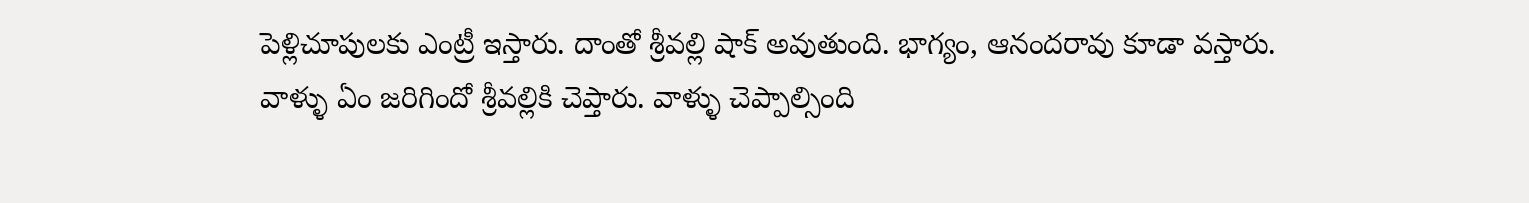పెళ్లిచూపులకు ఎంట్రీ ఇస్తారు‌. దాంతో శ్రీవల్లి షాక్ అవుతుంది. భాగ్యం, ఆనందరావు కూడా వస్తారు. వాళ్ళు ఏం జరిగిందో శ్రీవల్లికి చెప్తారు. వాళ్ళు చెప్పాల్సింది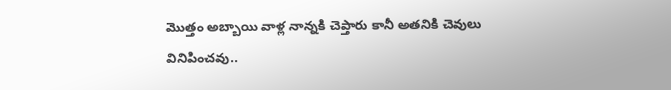మొత్తం అబ్బాయి వాళ్ల నాన్నకి చెప్తారు కానీ అతనికి చెవులు వినిపించవు..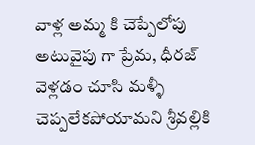వాళ్ల అమ్మ కి చెప్పేలోపు అటువైపు గా ప్రేమ, ధీరజ్ వెళ్లడం చూసి మళ్ళీ చెప్పలేకపోయామని శ్రీవల్లికి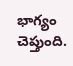భాగ్యం చెప్తుంది.